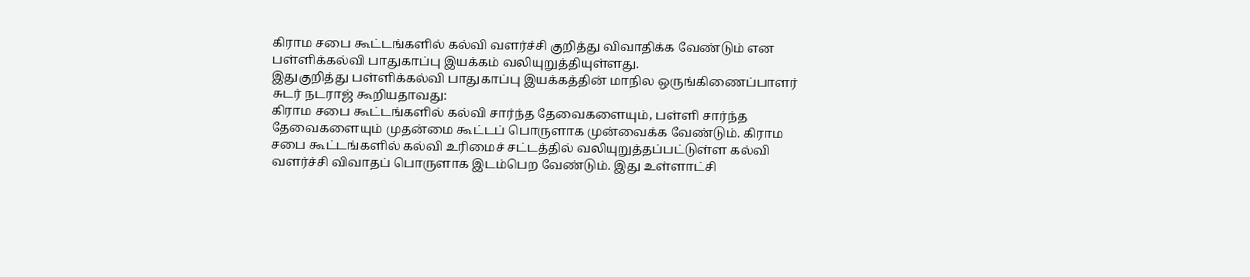கிராம சபை கூட்டங்களில் கல்வி வளர்ச்சி குறித்து விவாதிக்க வேண்டும் என பள்ளிக்கல்வி பாதுகாப்பு இயக்கம் வலியுறுத்தியுள்ளது.
இதுகுறித்து பள்ளிக்கல்வி பாதுகாப்பு இயக்கத்தின் மாநில ஒருங்கிணைப்பாளர் சுடர் நடராஜ் கூறியதாவது:
கிராம சபை கூட்டங்களில் கல்வி சார்ந்த தேவைகளையும், பள்ளி சார்ந்த தேவைகளையும் முதன்மை கூட்டப் பொருளாக முன்வைக்க வேண்டும். கிராம சபை கூட்டங்களில் கல்வி உரிமைச் சட்டத்தில் வலியுறுத்தப்பட்டுள்ள கல்வி வளர்ச்சி விவாதப் பொருளாக இடம்பெற வேண்டும். இது உள்ளாட்சி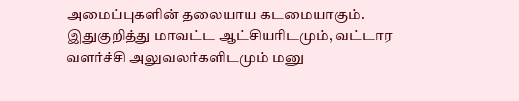அமைப்புகளின் தலையாய கடமையாகும்.
இதுகுறித்து மாவட்ட ஆட்சியரிடமும், வட்டார வளர்ச்சி அலுவலர்களிடமும் மனு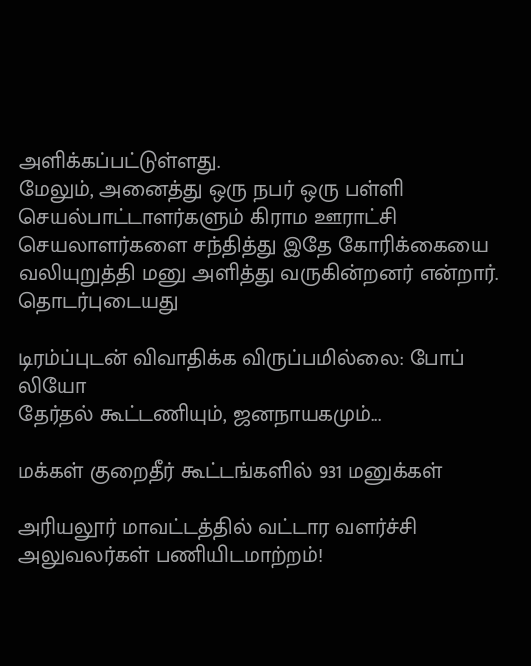அளிக்கப்பட்டுள்ளது.
மேலும், அனைத்து ஒரு நபர் ஒரு பள்ளி செயல்பாட்டாளர்களும் கிராம ஊராட்சி செயலாளர்களை சந்தித்து இதே கோரிக்கையை வலியுறுத்தி மனு அளித்து வருகின்றனர் என்றார்.
தொடர்புடையது

டிரம்ப்புடன் விவாதிக்க விருப்பமில்லை: போப் லியோ
தேர்தல் கூட்டணியும், ஜனநாயகமும்...

மக்கள் குறைதீர் கூட்டங்களில் 931 மனுக்கள்

அரியலூர் மாவட்டத்தில் வட்டார வளர்ச்சி அலுவலர்கள் பணியிடமாற்றம்!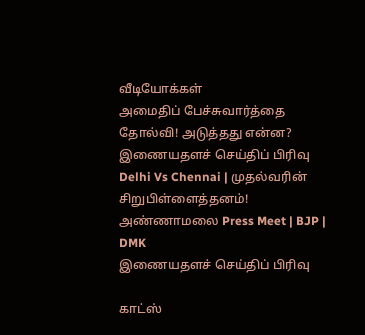வீடியோக்கள்
அமைதிப் பேச்சுவார்த்தை தோல்வி! அடுத்தது என்ன?
இணையதளச் செய்திப் பிரிவு
Delhi Vs Chennai | முதல்வரின் சிறுபிள்ளைத்தனம்! அண்ணாமலை Press Meet | BJP | DMK
இணையதளச் செய்திப் பிரிவு

காட்ஸ்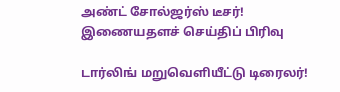அண்ட் சோல்ஜர்ஸ் டீசர்!
இணையதளச் செய்திப் பிரிவு

டார்லிங் மறுவெளியீட்டு டிரைலர்!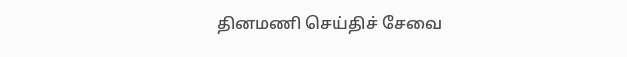தினமணி செய்திச் சேவை